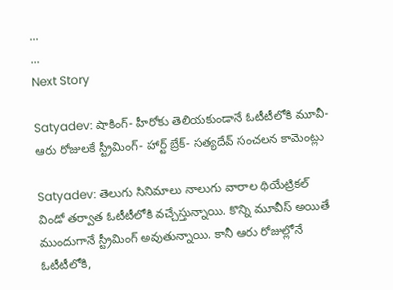...
...
Next Story

Satyadev: షాకింగ్- హీరోకు తెలియకుండానే ఓటీటీలోకి మూవీ- ఆరు రోజులకే స్ట్రీమింగ్- హార్ట్ బ్రేక్- సత్యదేవ్ సంచలన కామెంట్లు

Satyadev: తెలుగు సినిమాలు నాలుగు వారాల థియేట్రికల్ విండో తర్వాత ఓటీటీలోకి వచ్చేస్తున్నాయి. కొన్ని మూవీస్ అయితే ముందుగానే స్ట్రీమింగ్ అవుతున్నాయి. కానీ ఆరు రోజుల్లోనే ఓటీటీలోకి,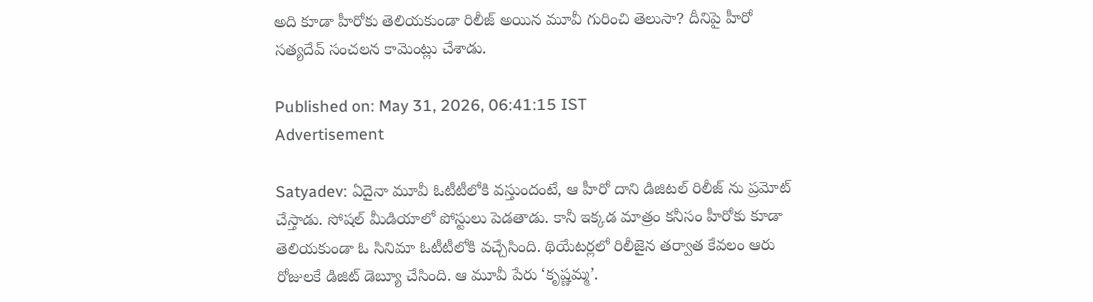అది కూడా హీరోకు తెలియకుండా రిలీజ్ అయిన మూవీ గురించి తెలుసా? దీనిపై హీరో సత్యదేవ్ సంచలన కామెంట్లు చేశాడు.

Published on: May 31, 2026, 06:41:15 IST
Advertisement

Satyadev: ఏదైనా మూవీ ఓటీటీలోకి వస్తుందంటే, ఆ హీరో దాని డిజిటల్ రిలీజ్ ను ప్రమోట్ చేస్తాడు. సోషల్ మీడియాలో పోస్టులు పెడతాడు. కానీ ఇక్కడ మాత్రం కనీసం హీరోకు కూడా తెలియకుండా ఓ సినిమా ఓటీటీలోకి వచ్చేసింది. థియేటర్లలో రిలీజైన తర్వాత కేవలం ఆరు రోజులకే డిజిట్ డెబ్యూ చేసింది. ఆ మూవీ పేరు ‘కృష్ణ‌మ్మ‌’.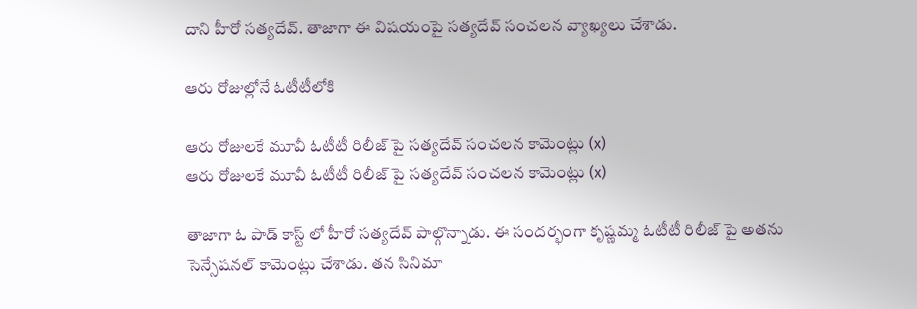దాని హీరో సత్యదేవ్. తాజాగా ఈ విషయంపై సత్యదేవ్ సంచలన వ్యాఖ్యలు చేశాడు.

ఆరు రోజుల్లోనే ఓటీటీలోకి

ఆరు రోజులకే మూవీ ఓటీటీ రిలీజ్ పై సత్యదేవ్ సంచలన కామెంట్లు (x)
ఆరు రోజులకే మూవీ ఓటీటీ రిలీజ్ పై సత్యదేవ్ సంచలన కామెంట్లు (x)

తాజాగా ఓ పాడ్ కాస్ట్ లో హీరో సత్యదేవ్ పాల్గొన్నాడు. ఈ సందర్భంగా కృష్ణ‌మ్మ‌ ఓటీటీ రిలీజ్ పై అతను సెన్సేషనల్ కామెంట్లు చేశాడు. తన సినిమా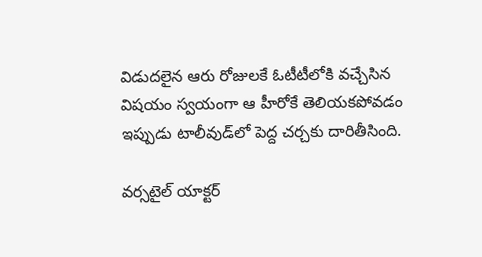విడుదలైన ఆరు రోజులకే ఓటీటీలోకి వచ్చేసిన విషయం స్వయంగా ఆ హీరోకే తెలియకపోవడం ఇప్పుడు టాలీవుడ్‌లో పెద్ద చర్చకు దారితీసింది.

వర్సటైల్ యాక్టర్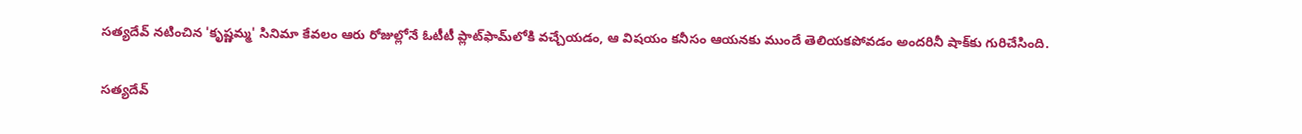సత్యదేవ్ నటించిన 'కృష్ణమ్మ' సినిమా కేవలం ఆరు రోజుల్లోనే ఓటీటీ ప్లాట్‌ఫామ్‌లోకి వచ్చేయడం, ఆ విషయం కనీసం ఆయనకు ముందే తెలియకపోవడం అందరినీ షాక్‌కు గురిచేసింది.

సత్యదేవ్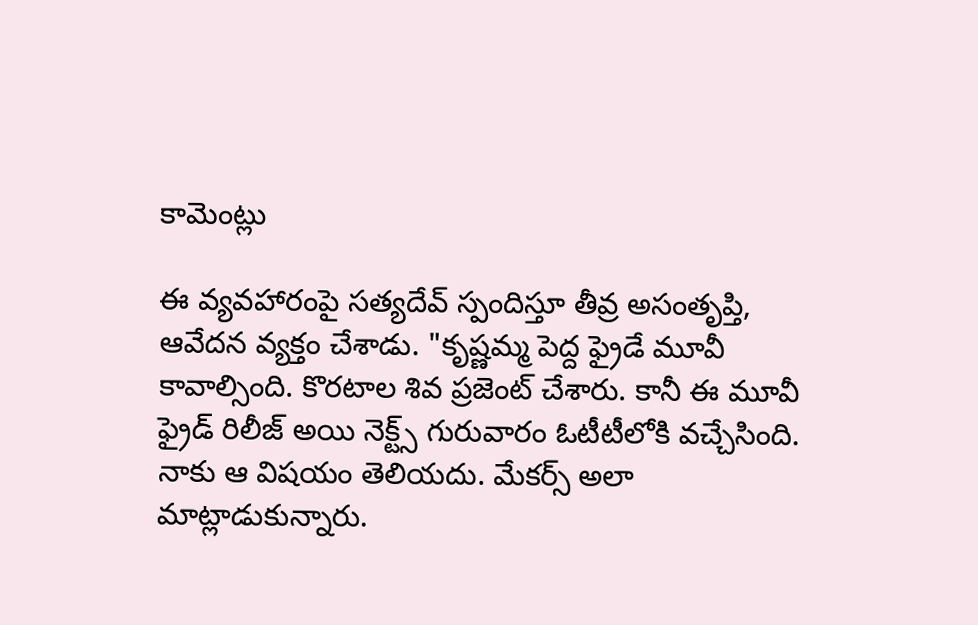కామెంట్లు

ఈ వ్యవహారంపై సత్యదేవ్ స్పందిస్తూ తీవ్ర అసంతృప్తి, ఆవేదన వ్యక్తం చేశాడు. "కృష్ణ‌మ్మ‌ పెద్ద ఫ్రైడే మూవీ కావాల్సింది. కొరటాల శివ ప్రజెంట్ చేశారు. కానీ ఈ మూవీ ఫ్రైడ్ రిలీజ్ అయి నెక్ట్స్ గురువారం ఓటీటీలోకి వచ్చేసింది. నాకు ఆ విషయం తెలియదు. మేకర్స్ అలా మాట్లాడుకున్నారు.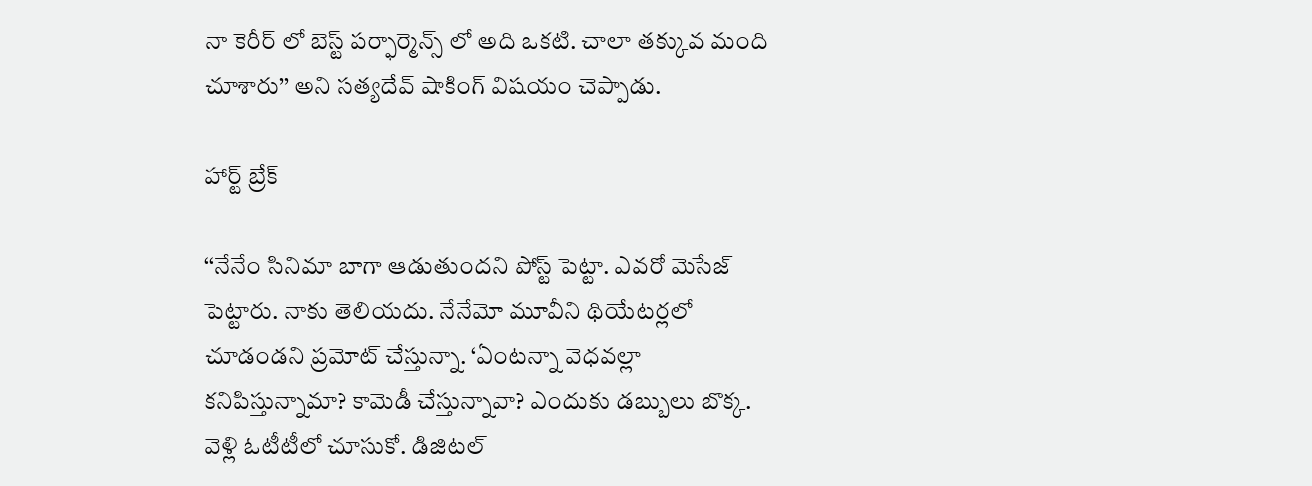నా కెరీర్ లో బెస్ట్ పర్ఫార్మెన్స్ లో అది ఒకటి. చాలా తక్కువ మంది చూశారు’’ అని సత్యదేవ్ షాకింగ్ విషయం చెప్పాడు.

హార్ట్ బ్రేక్

‘‘నేనేం సినిమా బాగా ఆడుతుందని పోస్ట్ పెట్టా. ఎవరో మెసేజ్ పెట్టారు. నాకు తెలియదు. నేనేమో మూవీని థియేటర్లలో చూడండని ప్రమోట్ చేస్తున్నా. ‘ఏంటన్నా వెధవల్లా కనిపిస్తున్నామా? కామెడీ చేస్తున్నావా? ఎందుకు డబ్బులు బొక్క. వెళ్లి ఓటీటీలో చూసుకో. డిజిటల్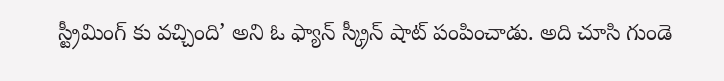స్ట్రీమింగ్ కు వచ్చింది’ అని ఓ ఫ్యాన్ స్క్రీన్ షాట్ పంపించాడు. అది చూసి గుండె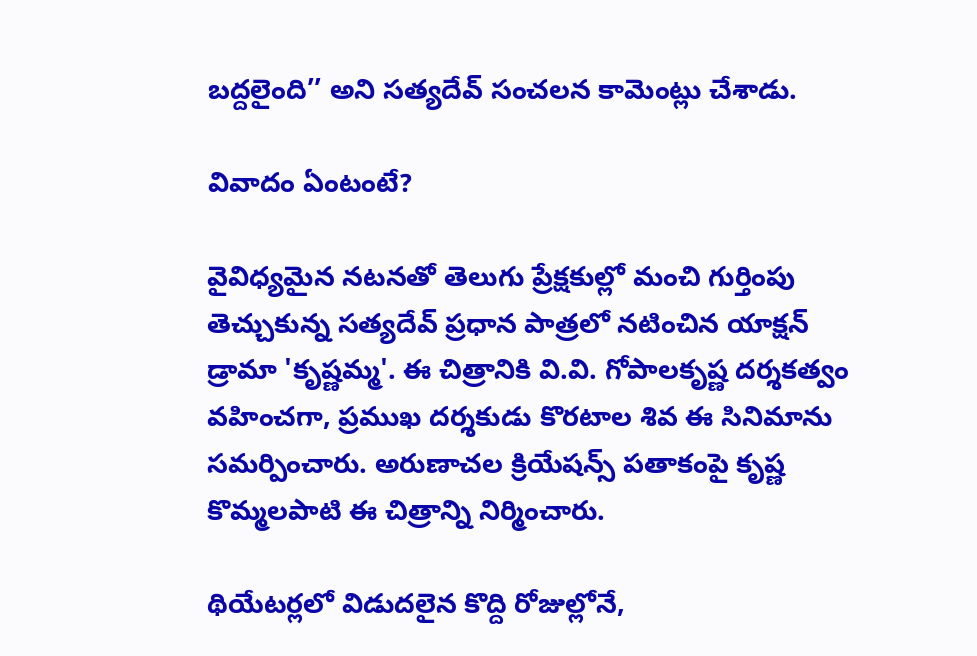బద్దలైంది’’ అని సత్యదేవ్ సంచలన కామెంట్లు చేశాడు.

వివాదం ఏంటంటే?

వైవిధ్యమైన నటనతో తెలుగు ప్రేక్షకుల్లో మంచి గుర్తింపు తెచ్చుకున్న సత్యదేవ్ ప్రధాన పాత్రలో నటించిన యాక్షన్ డ్రామా 'కృష్ణమ్మ'. ఈ చిత్రానికి వి.వి. గోపాలకృష్ణ దర్శకత్వం వహించగా, ప్రముఖ దర్శకుడు కొరటాల శివ ఈ సినిమాను సమర్పించారు. అరుణాచల క్రియేషన్స్ పతాకంపై కృష్ణ కొమ్మలపాటి ఈ చిత్రాన్ని నిర్మించారు.

థియేటర్లలో విడుదలైన కొద్ది రోజుల్లోనే,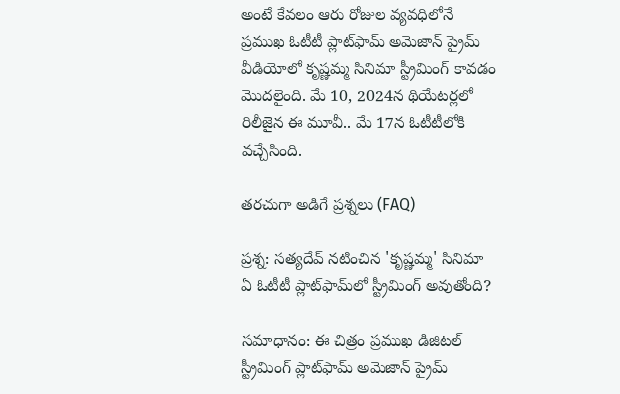అంటే కేవలం ఆరు రోజుల వ్యవధిలోనే ప్రముఖ ఓటీటీ ప్లాట్‌ఫామ్ అమెజాన్ ప్రైమ్ వీడియోలో కృష్ణ‌మ్మ‌ సినిమా స్ట్రీమింగ్ కావడం మొదలైంది. మే 10, 2024న థియేటర్లలో రిలీజైన ఈ మూవీ.. మే 17న ఓటీటీలోకి వచ్చేసింది.

తరచుగా అడిగే ప్రశ్నలు (FAQ)

ప్రశ్న: సత్యదేవ్ నటించిన 'కృష్ణమ్మ' సినిమా ఏ ఓటీటీ ప్లాట్‌ఫామ్‌లో స్ట్రీమింగ్ అవుతోంది?

సమాధానం: ఈ చిత్రం ప్రముఖ డిజిటల్ స్ట్రీమింగ్ ప్లాట్‌ఫామ్ అమెజాన్ ప్రైమ్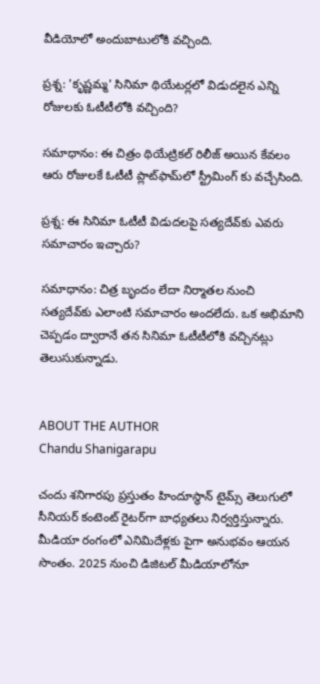వీడియోలో అందుబాటులోకి వచ్చింది.

ప్రశ్న: 'కృష్ణమ్మ' సినిమా థియేటర్లలో విడుదలైన ఎన్ని రోజులకు ఓటీటీలోకి వచ్చింది?

సమాధానం: ఈ చిత్రం థియేట్రికల్ రిలీజ్ అయిన కేవలం ఆరు రోజులకే ఓటీటీ ప్లాట్‌ఫామ్‌లో స్ట్రీమింగ్ కు వచ్చేసింది.

ప్రశ్న: ఈ సినిమా ఓటీటీ విడుదలపై సత్యదేవ్‌కు ఎవరు సమాచారం ఇచ్చారు?

సమాధానం: చిత్ర బృందం లేదా నిర్మాతల నుంచి సత్యదేవ్‌కు ఎలాంటి సమాచారం అందలేదు. ఒక అభిమాని చెప్పడం ద్వారానే తన సినిమా ఓటీటీలోకి వచ్చినట్లు తెలుసుకున్నాడు.


ABOUT THE AUTHOR
Chandu Shanigarapu

చందు శనిగారపు ప్రస్తుతం హిందూస్థాన్ టైమ్స్ తెలుగులో సీనియర్ కంటెంట్ రైట‌ర్‌గా బాధ్యతలు నిర్వర్తిస్తున్నారు. మీడియా రంగంలో ఎనిమిదేళ్లకు పైగా అనుభవం ఆయన సొంతం. 2025 నుంచి డిజిటల్ మీడియాలోనూ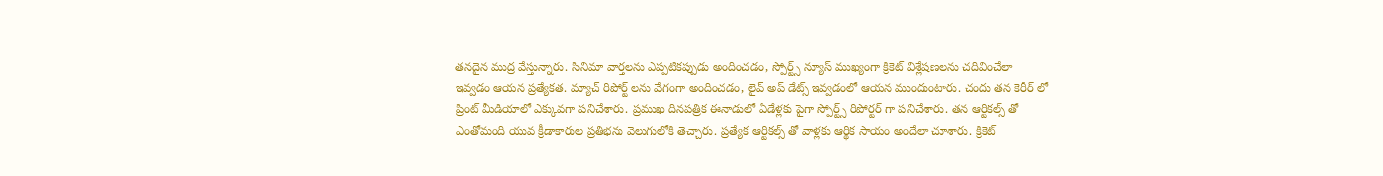తనదైన ముద్ర వేస్తున్నారు. సినిమా వార్తలను ఎప్పటికప్పుడు అందించడం, స్పోర్ట్స్ న్యూస్ ముఖ్యంగా క్రికెట్ విశ్లేషణలను చదివించేలా ఇవ్వడం ఆయన ప్రత్యేకత. మ్యాచ్ రిపోర్ట్ లను వేగంగా అందించడం, లైవ్ అప్ డేట్స్ ఇవ్వడంలో ఆయన ముందుంటారు. చందు తన కెరీర్ లో ప్రింట్ మీడియాలో ఎక్కువగా పనిచేశారు. ప్రముఖ దినపత్రిక ఈనాడులో ఏడేళ్లకు పైగా స్పోర్ట్స్ రిపోర్టర్ గా పనిచేశారు. తన ఆర్టికల్స్ తో ఎంతోమంది యువ క్రీడాకారుల ప్రతిభను వెలుగులోకి తెచ్చారు. ప్రత్యేక ఆర్టికల్స్ తో వాళ్లకు ఆర్థిక సాయం అందేలా చూశారు. క్రికెట్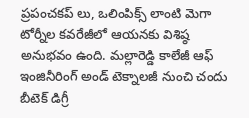ప్రపంచకప్ లు, ఒలింపిక్స్ లాంటి మెగా టోర్నీల కవరేజీలో ఆయనకు విశిష్ఠ అనుభవం ఉంది. మల్లారెడ్డి కాలేజీ ఆఫ్ ఇంజినీరింగ్ అండ్ టెక్నాలజీ నుంచి చందు బీటెక్ డిగ్రీ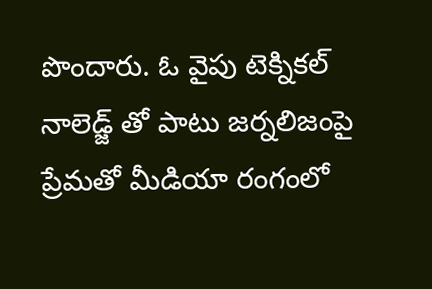పొందారు. ఓ వైపు టెక్నికల్ నాలెడ్జ్ తో పాటు జర్నలిజంపై ప్రేమతో మీడియా రంగంలో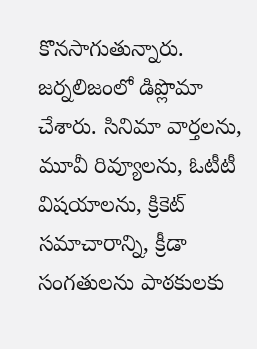కొనసాగుతున్నారు. జర్నలిజంలో డిప్లొమా చేశారు. సినిమా వార్తలను, మూవీ రివ్యూలను, ఓటీటీ విషయాలను, క్రికెట్ సమాచారాన్ని, క్రీడా సంగతులను పాఠకులకు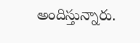అందిస్తున్నారు.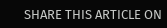SHARE THIS ARTICLE ON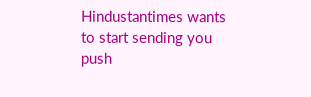Hindustantimes wants to start sending you push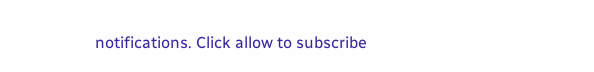notifications. Click allow to subscribe